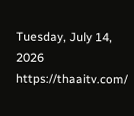Tuesday, July 14, 2026
https://thaaitv.com/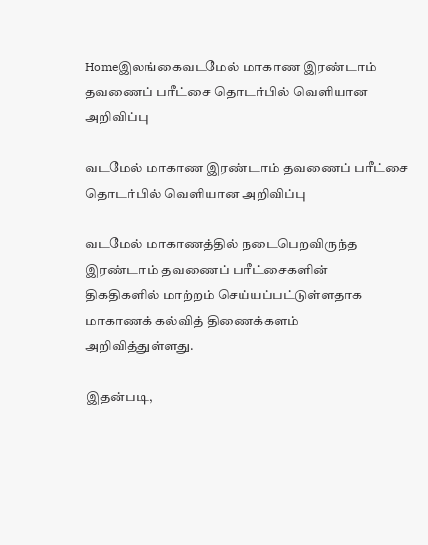Homeஇலங்கைவடமேல் மாகாண இரண்டாம் தவணைப் பரீட்சை தொடர்பில் வெளியான அறிவிப்பு

வடமேல் மாகாண இரண்டாம் தவணைப் பரீட்சை தொடர்பில் வெளியான அறிவிப்பு

வடமேல் மாகாணத்தில் நடைபெறவிருந்த இரண்டாம் தவணைப் பரீட்சைகளின்
திகதிகளில் மாற்றம் செய்யப்பட்டுள்ளதாக மாகாணக் கல்வித் திணைக்களம்
அறிவித்துள்ளது.

இதன்படி,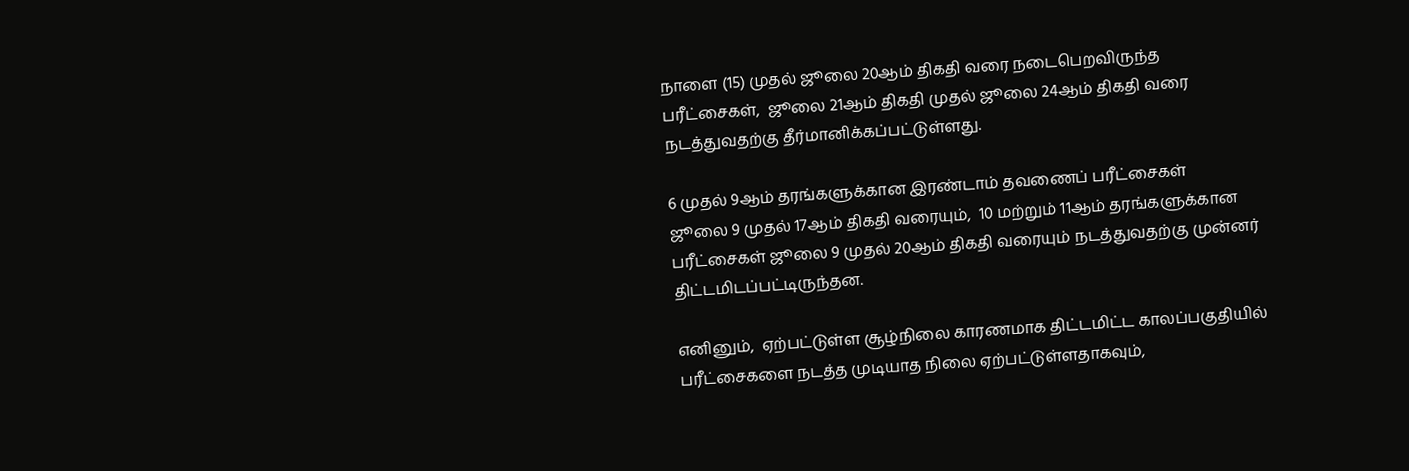நாளை (15) முதல் ஜூலை 20ஆம் திகதி வரை நடைபெறவிருந்த
பரீட்சைகள்,  ஜூலை 21ஆம் திகதி முதல் ஜூலை 24ஆம் திகதி வரை
நடத்துவதற்கு தீர்மானிக்கப்பட்டுள்ளது.

6 முதல் 9ஆம் தரங்களுக்கான இரண்டாம் தவணைப் பரீட்சைகள்
ஜூலை 9 முதல் 17ஆம் திகதி வரையும்,  10 மற்றும் 11ஆம் தரங்களுக்கான
பரீட்சைகள் ஜூலை 9 முதல் 20ஆம் திகதி வரையும் நடத்துவதற்கு முன்னர்
திட்டமிடப்பட்டிருந்தன.

எனினும்,  ஏற்பட்டுள்ள சூழ்நிலை காரணமாக திட்டமிட்ட காலப்பகுதியில்
பரீட்சைகளை நடத்த முடியாத நிலை ஏற்பட்டுள்ளதாகவும்,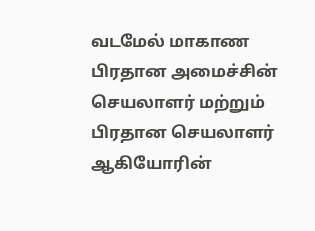வடமேல் மாகாண
பிரதான அமைச்சின் செயலாளர் மற்றும் பிரதான செயலாளர் ஆகியோரின்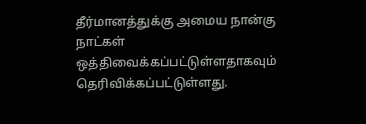தீர்மானத்துக்கு அமைய நான்கு நாட்கள் ஒத்திவைக்கப்பட்டுள்ளதாகவும்
தெரிவிக்கப்பட்டுள்ளது.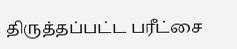திருத்தப்பட்ட பரீட்சை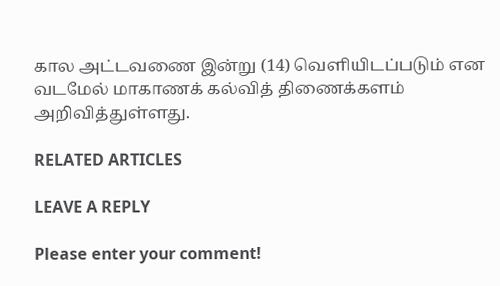கால அட்டவணை இன்று (14) வெளியிடப்படும் என
வடமேல் மாகாணக் கல்வித் திணைக்களம் அறிவித்துள்ளது.

RELATED ARTICLES

LEAVE A REPLY

Please enter your comment!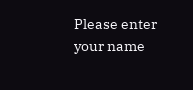Please enter your name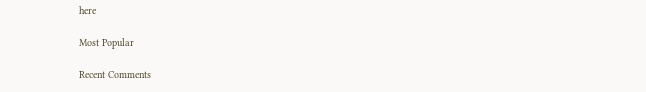here

Most Popular

Recent Comments